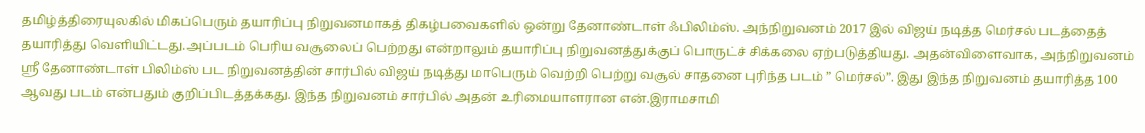தமிழ்த்திரையுலகில் மிகப்பெரும் தயாரிப்பு நிறுவனமாகத் திகழ்பவைகளில் ஒன்று தேனாண்டாள் ஃபிலிம்ஸ். அந்நிறுவனம் 2017 இல் விஜய் நடித்த மெர்சல் படத்தைத் தயாரித்து வெளியிட்டது.அப்படம் பெரிய வசூலைப் பெற்றது என்றாலும் தயாரிப்பு நிறுவனத்துக்குப் பொருட்ச் சிக்கலை ஏற்படுத்தியது. அதன்விளைவாக, அந்நிறுவனம்
ஸ்ரீ தேனாண்டாள் பிலிம்ஸ் பட நிறுவனத்தின் சார்பில் விஜய் நடித்து மாபெரும் வெற்றி பெற்று வசூல் சாதனை புரிந்த படம் ” மெர்சல்”. இது இந்த நிறுவனம் தயாரித்த 100 ஆவது படம் என்பதும் குறிப்பிடத்தக்கது. இந்த நிறுவனம் சார்பில் அதன் உரிமையாளரான என்.இராமசாமி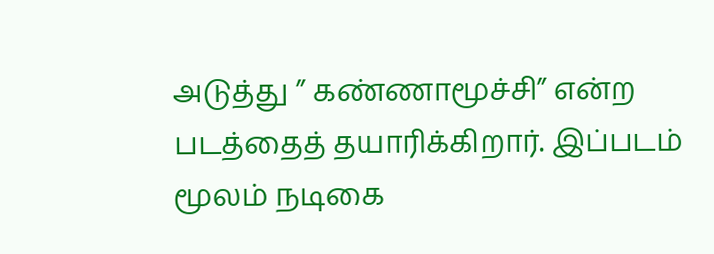அடுத்து ” கண்ணாமூச்சி” என்ற படத்தைத் தயாரிக்கிறார். இப்படம் மூலம் நடிகை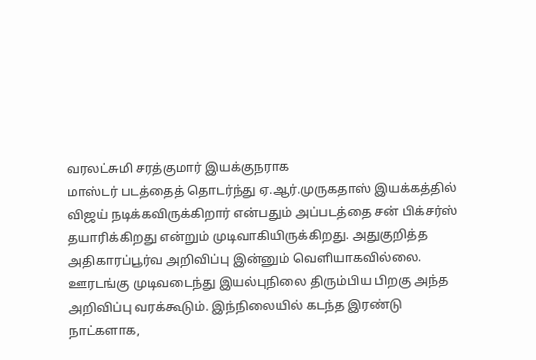வரலட்சுமி சரத்குமார் இயக்குநராக
மாஸ்டர் படத்தைத் தொடர்ந்து ஏ.ஆர்.முருகதாஸ் இயக்கத்தில் விஜய் நடிக்கவிருக்கிறார் என்பதும் அப்படத்தை சன் பிக்சர்ஸ் தயாரிக்கிறது என்றும் முடிவாகியிருக்கிறது. அதுகுறித்த அதிகாரப்பூர்வ அறிவிப்பு இன்னும் வெளியாகவில்லை. ஊரடங்கு முடிவடைந்து இயல்புநிலை திரும்பிய பிறகு அந்த அறிவிப்பு வரக்கூடும். இந்நிலையில் கடந்த இரண்டு நாட்களாக,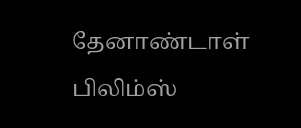தேனாண்டாள் பிலிம்ஸ்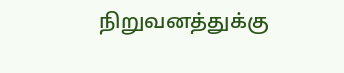நிறுவனத்துக்கு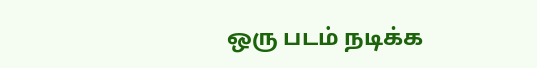ஒரு படம் நடிக்க